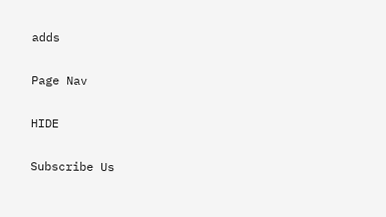adds

Page Nav

HIDE

Subscribe Us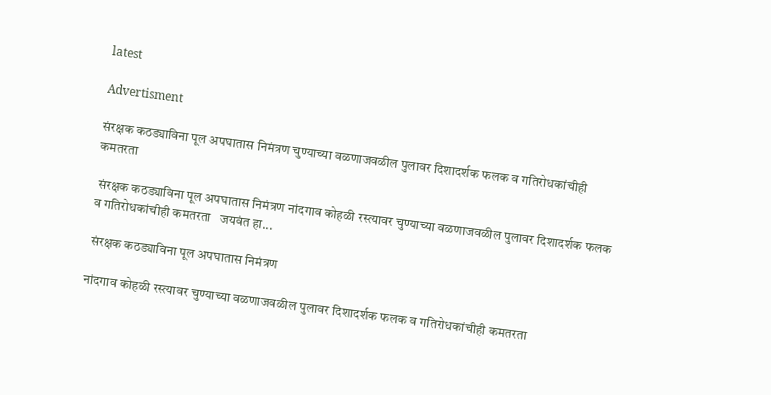latest

Advertisment

संरक्षक कठड्याविना पूल अपघातास निमंत्रण चुण्याच्या वळणाजवळील पुलावर दिशादर्शक फलक व गतिरोधकांचीही कमतरता

 संरक्षक कठड्याविना पूल अपघातास निमंत्रण नांदगाव कोहळी रस्त्यावर चुण्याच्या वळणाजवळील पुलावर दिशादर्शक फलक व गतिरोधकांचीही कमतरता   जयवंत हा...

 संरक्षक कठड्याविना पूल अपघातास निमंत्रण

नांदगाव कोहळी रस्त्यावर चुण्याच्या वळणाजवळील पुलावर दिशादर्शक फलक व गतिरोधकांचीही कमतरता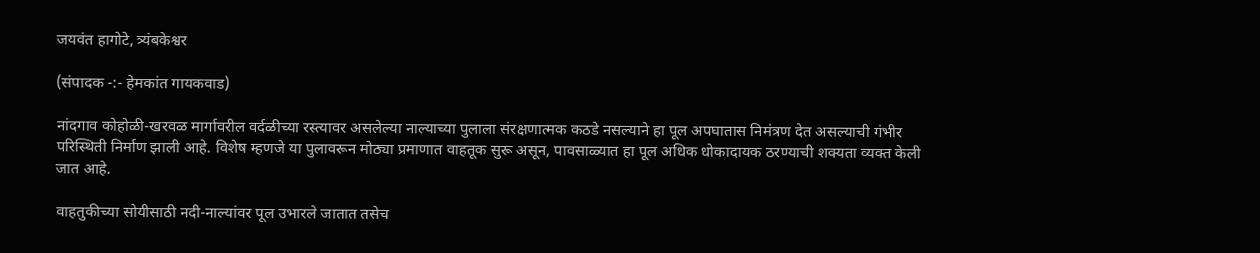जयवंत हागोटे, त्र्यंबकेश्वर

(संपादक -:- हेमकांत गायकवाड)

नांदगाव कोहोळी-खरवळ मार्गावरील वर्दळीच्या रस्त्यावर असलेल्या नाल्याच्या पुलाला संरक्षणात्मक कठडे नसल्याने हा पूल अपघातास निमंत्रण देत असल्याची गंभीर परिस्थिती निर्माण झाली आहे. विशेष म्हणजे या पुलावरून मोठ्या प्रमाणात वाहतूक सुरू असून, पावसाळ्यात हा पूल अधिक धोकादायक ठरण्याची शक्यता व्यक्त केली जात आहे.

वाहतुकीच्या सोयीसाठी नदी-नाल्यांवर पूल उभारले जातात तसेच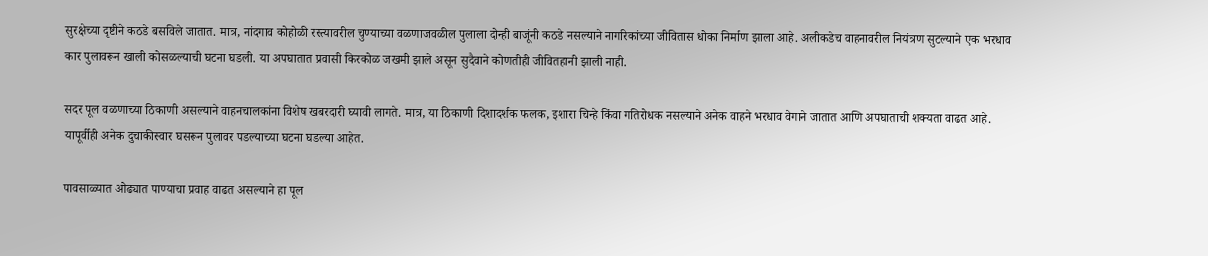सुरक्षेच्या दृष्टीने कठडे बसविले जातात. मात्र, नांदगाव कोहोळी रस्त्यावरील चुण्याच्या वळणाजवळील पुलाला दोन्ही बाजूंनी कठडे नसल्याने नागरिकांच्या जीवितास धोका निर्माण झाला आहे. अलीकडेच वाहनावरील नियंत्रण सुटल्याने एक भरधाव कार पुलावरून खाली कोसळल्याची घटना घडली. या अपघातात प्रवासी किरकोळ जखमी झाले असून सुदैवाने कोणतीही जीवितहानी झाली नाही.

सदर पूल वळणाच्या ठिकाणी असल्याने वाहनचालकांना विशेष खबरदारी घ्यावी लागते. मात्र, या ठिकाणी दिशादर्शक फलक, इशारा चिन्हे किंवा गतिरोधक नसल्याने अनेक वाहने भरधाव वेगाने जातात आणि अपघाताची शक्यता वाढत आहे. यापूर्वीही अनेक दुचाकीस्वार घसरून पुलावर पडल्याच्या घटना घडल्या आहेत.

पावसाळ्यात ओढ्यात पाण्याचा प्रवाह वाढत असल्याने हा पूल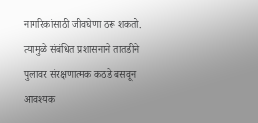नागरिकांसाठी जीवघेणा ठरू शकतो. त्यामुळे संबंधित प्रशासनाने तातडीने पुलावर संरक्षणात्मक कठडे बसवून आवश्यक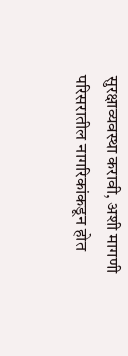सुरक्षाव्यवस्था करावी, अशी मागणी परिसरातील नागरिकांकडून होत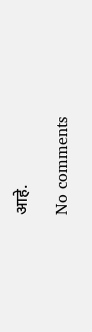आहे.

No comments